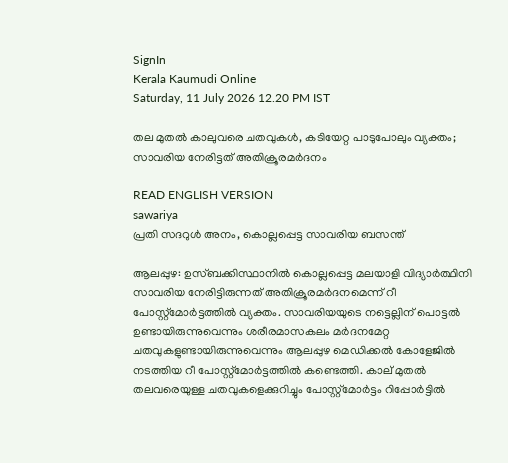SignIn
Kerala Kaumudi Online
Saturday, 11 July 2026 12.20 PM IST

തല മുതൽ കാലുവരെ ചതവുകൾ, കടിയേറ്റ പാടുപോലും വ്യക്തം; സാവരിയ നേരിട്ടത് അതിക്രൂരമർദനം

READ ENGLISH VERSION
sawariya
പ്രതി സദറുൾ അനം, കൊല്ലപ്പെട്ട സാവരിയ ബസന്ത്

ആലപ്പുഴ: ഉസ്‌ബക്കിസ്ഥാനിൽ കൊല്ലപ്പെട്ട മലയാളി വിദ്യാർത്ഥിനി സാവരിയ നേരിട്ടിരുന്നത് അതിക്രൂരമർദനമെന്ന് റീ പോസ്റ്റ്‌മോർട്ടത്തിൽ വ്യക്തം. സാവരിയയുടെ നട്ടെല്ലിന് പൊട്ടൽ ഉണ്ടായിരുന്നുവെന്നും ശരീരമാസകലം മർദനമേറ്റ ചതവുകളുണ്ടായിരുന്നുവെന്നും ആലപ്പുഴ മെഡിക്കൽ കോളേജിൽ നടത്തിയ റീ പോസ്റ്റ്‌മോർട്ടത്തിൽ കണ്ടെത്തി. കാല് മുതൽ തലവരെയുള്ള ചതവുകളെക്കുറിച്ചും പോസ്റ്റ്‌‌മോർട്ടം റിപ്പോർട്ടിൽ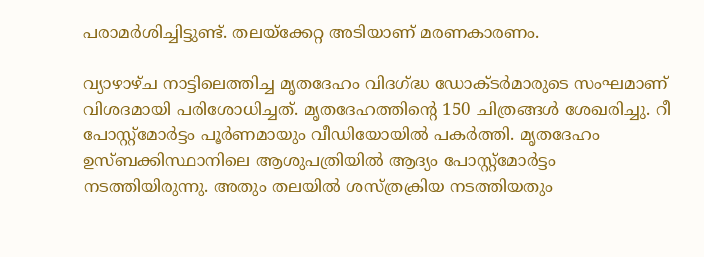പരാമർശിച്ചിട്ടുണ്ട്. തലയ്‌ക്കേറ്റ അടിയാണ് മരണകാരണം.

വ്യാഴാഴ്‌ച നാട്ടിലെത്തിച്ച മൃതദേഹം വിദഗ്ദ്ധ ഡോക്‌ടർമാരുടെ സംഘമാണ് വിശദമായി പരിശോധിച്ചത്. മൃതദേഹത്തിന്റെ 150 ചിത്രങ്ങൾ ശേഖരിച്ചു. റീ പോസ്റ്റ്‌മോർട്ടം പൂർണമായും വീഡിയോയിൽ പകർത്തി. മൃതദേഹം ഉസ്‌ബക്കിസ്ഥാനിലെ ആശുപത്രിയിൽ ആദ്യം പോസ്റ്റ്‌മോർട്ടം നടത്തിയിരുന്നു. അതും തലയിൽ ശസ്‌ത്രക്രിയ നടത്തിയതും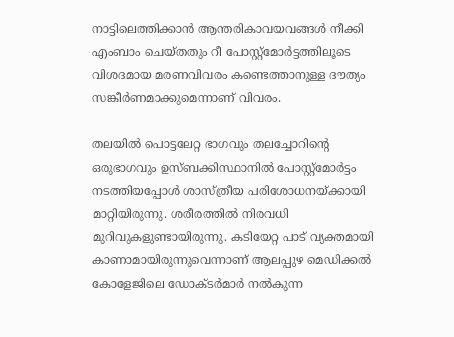നാട്ടിലെത്തിക്കാൻ ആന്തരികാവയവങ്ങൾ നീക്കി എംബാം ചെയ്‌തതും റീ പോസ്റ്റ്‌മോർട്ടത്തിലൂടെ വിശദമായ മരണവിവരം കണ്ടെത്താനുള്ള ദൗത്യം സങ്കീർണമാക്കുമെന്നാണ് വിവരം.

തലയിൽ പൊട്ടലേറ്റ ഭാഗവും തലച്ചോറിന്റെ ഒരുഭാഗവും ഉസ്‌ബക്കിസ്ഥാനിൽ പോസ്റ്റ്‌മോർട്ടം നടത്തിയപ്പോൾ ശാസ്‌ത്രീയ പരിശോധനയ്‌ക്കായി മാറ്റിയിരുന്നു. ശരീരത്തിൽ നിരവധി മുറിവുകളുണ്ടായിരുന്നു. കടിയേറ്റ പാട് വ്യക്തമായി കാണാമായിരുന്നുവെന്നാണ് ആലപ്പുഴ മെഡിക്കൽ കോളേജിലെ ‌ഡോക്‌ടർമാർ നൽകുന്ന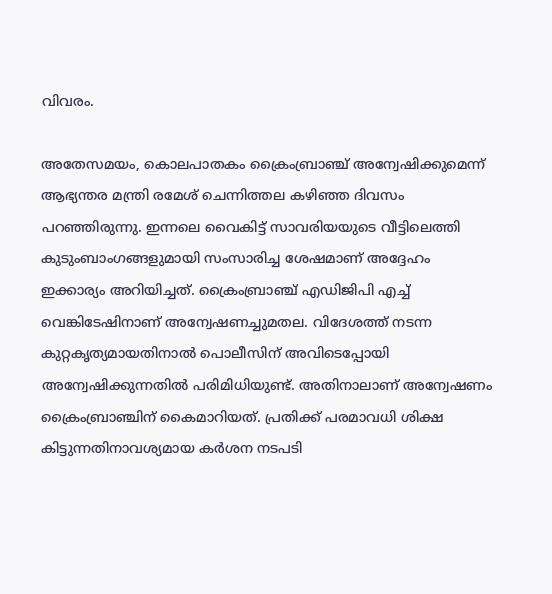വിവരം.

അതേസമയം, കൊലപാതകം ക്രൈംബ്രാഞ്ച് അന്വേഷിക്കുമെന്ന് ആഭ്യന്തര മന്ത്രി രമേശ് ചെന്നിത്തല കഴി‌ഞ്ഞ ദിവസം പറഞ്ഞിരുന്നു. ഇന്നലെ വൈകിട്ട് സാവരിയയുടെ വീട്ടിലെത്തി കുടുംബാംഗങ്ങളുമായി സംസാരിച്ച ശേഷമാണ് അദ്ദേഹം ഇക്കാര്യം അറിയിച്ചത്. ക്രൈംബ്രാഞ്ച് എഡിജിപി എച്ച് വെങ്കിടേഷിനാണ് അന്വേഷണച്ചുമതല. വിദേശത്ത് നടന്ന കുറ്റകൃത്യമായതിനാൽ പൊലീസിന് അവിടെപ്പോയി അന്വേഷിക്കുന്നതിൽ പരിമിധിയുണ്ട്. അതിനാലാണ് അന്വേഷണം ക്രൈംബ്രാഞ്ചിന് കൈമാറിയത്. പ്രതിക്ക് പരമാവധി ശിക്ഷ കിട്ടുന്നതിനാവശ്യമായ കർശന നടപടി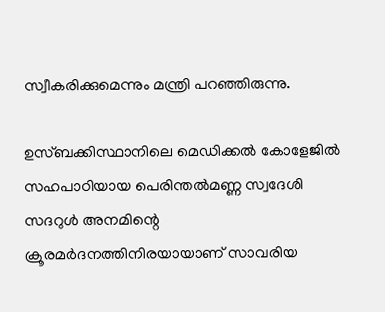സ്വീകരിക്കുമെന്നും മന്ത്രി പറഞ്ഞിരുന്നു.

ഉസ്‌ബക്കിസ്ഥാനിലെ മെഡിക്കൽ കോളേജിൽ സഹപാഠിയായ പെരിന്തൽമണ്ണ സ്വദേശി സദറുൾ അനമിന്റെ ക്രൂരമർദനത്തിനിരയായാണ് സാവരിയ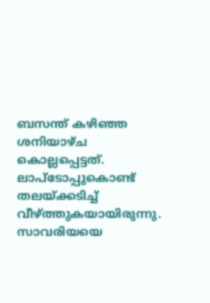ബസന്ത് കഴിഞ്ഞ ശനിയാഴ്‌ച കൊല്ലപ്പെട്ടത്. ലാപ്‌ടോപ്പുകൊണ്ട് തലയ്‌ക്കടിച്ച് വീഴ്‌ത്തുകയായിരുന്നു. സാവരിയയെ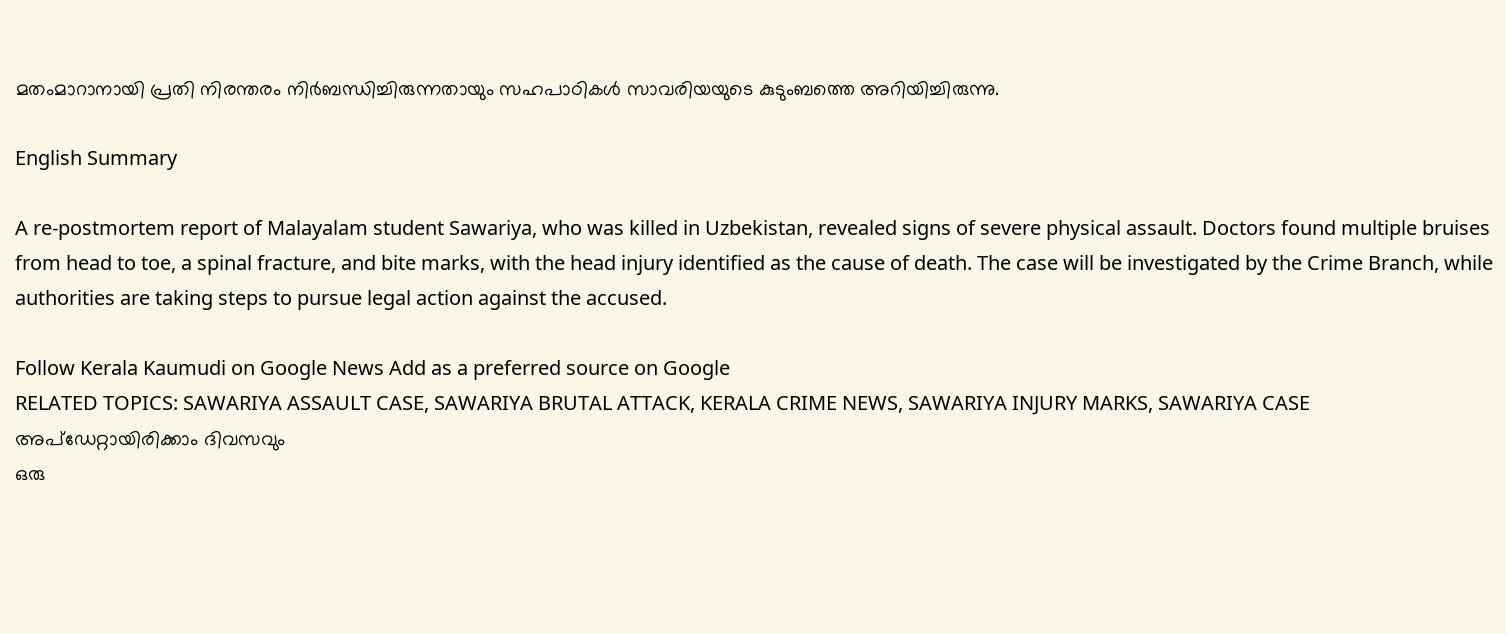മതംമാറാനായി പ്രതി നിരന്തരം നിർബന്ധിച്ചിരുന്നതായും സഹപാഠികൾ സാവരിയയുടെ കുടുംബത്തെ അറിയിച്ചിരുന്നു.

English Summary

A re-postmortem report of Malayalam student Sawariya, who was killed in Uzbekistan, revealed signs of severe physical assault. Doctors found multiple bruises from head to toe, a spinal fracture, and bite marks, with the head injury identified as the cause of death. The case will be investigated by the Crime Branch, while authorities are taking steps to pursue legal action against the accused.

Follow Kerala Kaumudi on Google News Add as a preferred source on Google
RELATED TOPICS: SAWARIYA ASSAULT CASE, SAWARIYA BRUTAL ATTACK, KERALA CRIME NEWS, SAWARIYA INJURY MARKS, SAWARIYA CASE
അപ്ഡേറ്റായിരിക്കാം ദിവസവും
ഒരു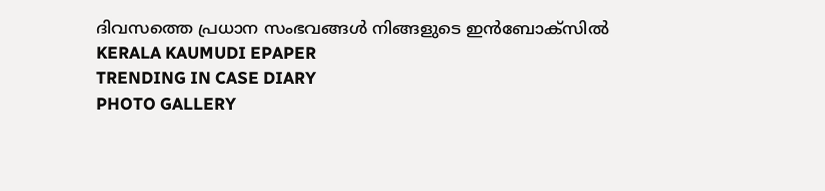ദിവസത്തെ പ്രധാന സംഭവങ്ങൾ നിങ്ങളുടെ ഇൻബോക്സിൽ
KERALA KAUMUDI EPAPER
TRENDING IN CASE DIARY
PHOTO GALLERY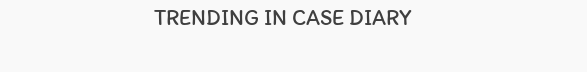TRENDING IN CASE DIARY